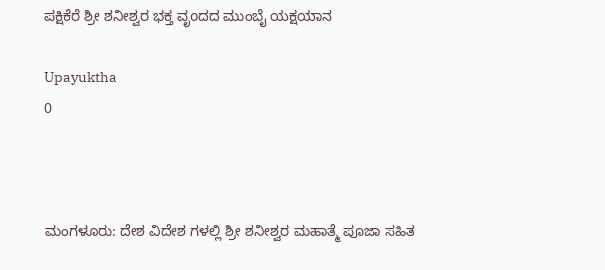ಪಕ್ಷಿಕೆರೆ ಶ್ರೀ ಶನೀಶ್ವರ ಭಕ್ತ ವೃoದದ ಮುಂಬೈ ಯಕ್ಷಯಾನ

Upayuktha
0



ಮಂಗಳೂರು: ದೇಶ ವಿದೇಶ ಗಳಲ್ಲಿ ಶ್ರೀ ಶನೀಶ್ವರ ಮಹಾತ್ಮೆ ಪೂಜಾ ಸಹಿತ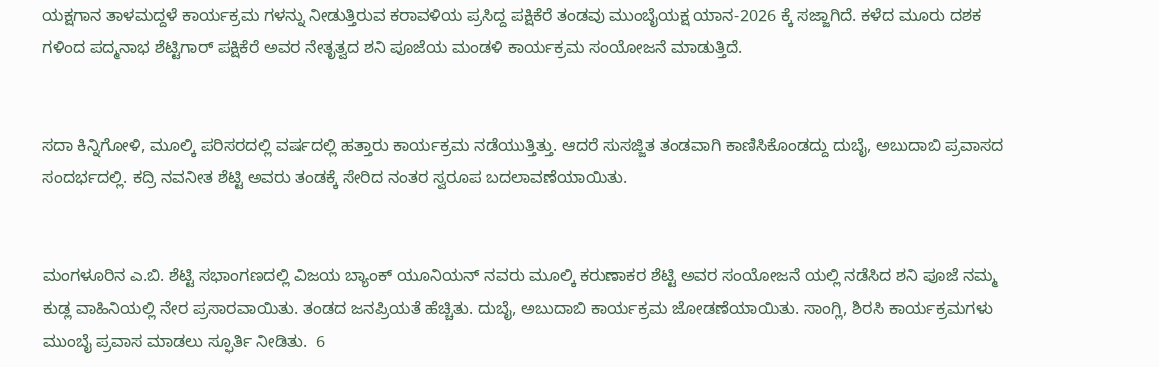ಯಕ್ಷಗಾನ ತಾಳಮದ್ದಳೆ ಕಾರ್ಯಕ್ರಮ ಗಳನ್ನು ನೀಡುತ್ತಿರುವ ಕರಾವಳಿಯ ಪ್ರಸಿದ್ದ ಪಕ್ಷಿಕೆರೆ ತಂಡವು ಮುಂಬೈಯಕ್ಷ ಯಾನ-2026 ಕ್ಕೆ ಸಜ್ಜಾಗಿದೆ. ಕಳೆದ ಮೂರು ದಶಕ ಗಳಿಂದ ಪದ್ಮನಾಭ ಶೆಟ್ಟಿಗಾರ್ ಪಕ್ಷಿಕೆರೆ ಅವರ ನೇತೃತ್ವದ ಶನಿ ಪೂಜೆಯ ಮಂಡಳಿ ಕಾರ್ಯಕ್ರಮ ಸಂಯೋಜನೆ ಮಾಡುತ್ತಿದೆ.


ಸದಾ ಕಿನ್ನಿಗೋಳಿ, ಮೂಲ್ಕಿ ಪರಿಸರದಲ್ಲಿ ವರ್ಷದಲ್ಲಿ ಹತ್ತಾರು ಕಾರ್ಯಕ್ರಮ ನಡೆಯುತ್ತಿತ್ತು. ಆದರೆ ಸುಸಜ್ಜಿತ ತಂಡವಾಗಿ ಕಾಣಿಸಿಕೊಂಡದ್ದು ದುಬೈ, ಅಬುದಾಬಿ ಪ್ರವಾಸದ ಸಂದರ್ಭದಲ್ಲಿ. ಕದ್ರಿ ನವನೀತ ಶೆಟ್ಟಿ ಅವರು ತಂಡಕ್ಕೆ ಸೇರಿದ ನಂತರ ಸ್ವರೂಪ ಬದಲಾವಣೆಯಾಯಿತು.


ಮಂಗಳೂರಿನ ಎ.ಬಿ. ಶೆಟ್ಟಿ ಸಭಾಂಗಣದಲ್ಲಿ ವಿಜಯ ಬ್ಯಾಂಕ್ ಯೂನಿಯನ್ ನವರು ಮೂಲ್ಕಿ ಕರುಣಾಕರ ಶೆಟ್ಟಿ ಅವರ ಸಂಯೋಜನೆ ಯಲ್ಲಿ ನಡೆಸಿದ ಶನಿ ಪೂಜೆ ನಮ್ಮ ಕುಡ್ಲ ವಾಹಿನಿಯಲ್ಲಿ ನೇರ ಪ್ರಸಾರವಾಯಿತು. ತಂಡದ ಜನಪ್ರಿಯತೆ ಹೆಚ್ಚಿತು. ದುಬೈ, ಅಬುದಾಬಿ ಕಾರ್ಯಕ್ರಮ ಜೋಡಣೆಯಾಯಿತು. ಸಾಂಗ್ಲಿ, ಶಿರಸಿ ಕಾರ್ಯಕ್ರಮಗಳು ಮುಂಬೈ ಪ್ರವಾಸ ಮಾಡಲು ಸ್ಫೂರ್ತಿ ನೀಡಿತು.  6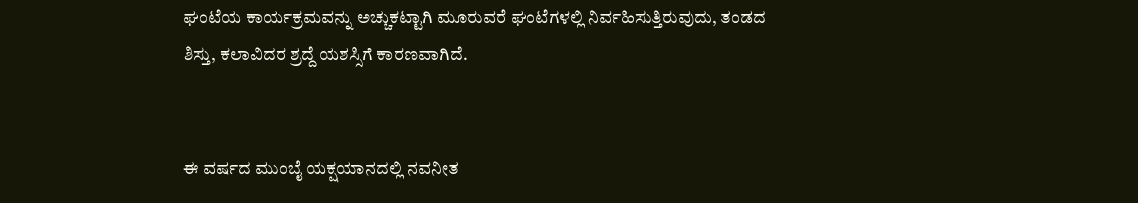ಘಂಟೆಯ ಕಾರ್ಯಕ್ರಮವನ್ನು ಅಚ್ಚುಕಟ್ಟಾಗಿ ಮೂರುವರೆ ಘಂಟೆಗಳಲ್ಲಿ ನಿರ್ವಹಿಸುತ್ತಿರುವುದು, ತಂಡದ ಶಿಸ್ತು, ಕಲಾವಿದರ ಶ್ರದ್ದೆ ಯಶಸ್ಸಿಗೆ ಕಾರಣವಾಗಿದೆ.


ಈ ವರ್ಷದ ಮುಂಬೈ ಯಕ್ಷಯಾನದಲ್ಲಿ ನವನೀತ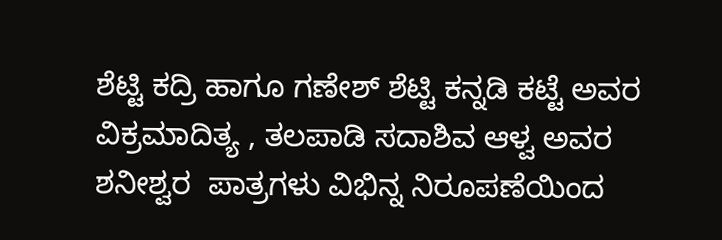ಶೆಟ್ಟಿ ಕದ್ರಿ ಹಾಗೂ ಗಣೇಶ್ ಶೆಟ್ಟಿ ಕನ್ನಡಿ ಕಟ್ಟೆ ಅವರ ವಿಕ್ರಮಾದಿತ್ಯ , ತಲಪಾಡಿ ಸದಾಶಿವ ಆಳ್ವ ಅವರ  ಶನೀಶ್ವರ  ಪಾತ್ರಗಳು ವಿಭಿನ್ನ ನಿರೂಪಣೆಯಿಂದ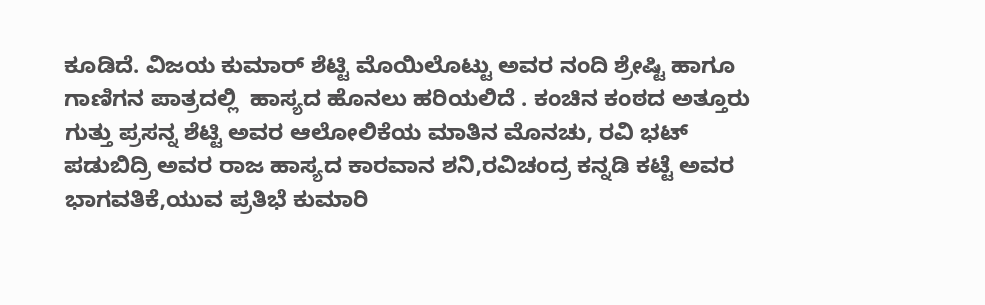ಕೂಡಿದೆ. ವಿಜಯ ಕುಮಾರ್ ಶೆಟ್ಟಿ ಮೊಯಿಲೊಟ್ಟು ಅವರ ನಂದಿ ಶ್ರೇಷ್ಟಿ ಹಾಗೂ ಗಾಣಿಗನ ಪಾತ್ರದಲ್ಲಿ  ಹಾಸ್ಯದ ಹೊನಲು ಹರಿಯಲಿದೆ . ಕಂಚಿನ ಕಂಠದ ಅತ್ತೂರು ಗುತ್ತು ಪ್ರಸನ್ನ ಶೆಟ್ಟಿ ಅವರ ಆಲೋಲಿಕೆಯ ಮಾತಿನ ಮೊನಚು, ರವಿ ಭಟ್ ಪಡುಬಿದ್ರಿ ಅವರ ರಾಜ ಹಾಸ್ಯದ ಕಾರವಾನ ಶನಿ,ರವಿಚಂದ್ರ ಕನ್ನಡಿ ಕಟ್ಟೆ ಅವರ ಭಾಗವತಿಕೆ,ಯುವ ಪ್ರತಿಭೆ ಕುಮಾರಿ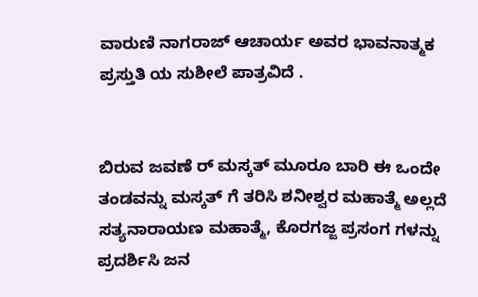ವಾರುಣಿ ನಾಗರಾಜ್ ಆಚಾರ್ಯ ಅವರ ಭಾವನಾತ್ಮಕ ಪ್ರಸ್ತುತಿ ಯ ಸುಶೀಲೆ ಪಾತ್ರವಿದೆ .


ಬಿರುವ ಜವಣೆ ರ್ ಮಸ್ಕತ್ ಮೂರೂ ಬಾರಿ ಈ ಒಂದೇ ತಂಡವನ್ನು ಮಸ್ಕತ್ ಗೆ ತರಿಸಿ ಶನೀಶ್ವರ ಮಹಾತ್ಮೆ ಅಲ್ಲದೆ ಸತ್ಯನಾರಾಯಣ ಮಹಾತ್ಮೆ, ಕೊರಗಜ್ಜ ಪ್ರಸಂಗ ಗಳನ್ನು ಪ್ರದರ್ಶಿಸಿ ಜನ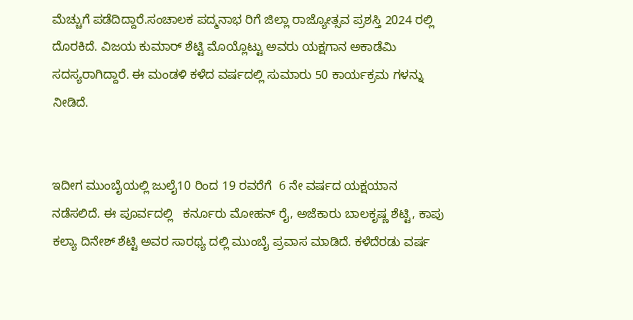ಮೆಚ್ಚುಗೆ ಪಡೆದಿದ್ದಾರೆ.ಸಂಚಾಲಕ ಪದ್ಮನಾಭ ರಿಗೆ ಜಿಲ್ಲಾ ರಾಜ್ಯೋತ್ಸವ ಪ್ರಶಸ್ತಿ 2024 ರಲ್ಲಿ ದೊರಕಿದೆ. ವಿಜಯ ಕುಮಾರ್ ಶೆಟ್ಟಿ ಮೊಯ್ಲೊಟ್ಟು ಅವರು ಯಕ್ಷಗಾನ ಅಕಾಡೆಮಿ ಸದಸ್ಯರಾಗಿದ್ದಾರೆ. ಈ ಮಂಡಳಿ ಕಳೆದ ವರ್ಷದಲ್ಲಿ ಸುಮಾರು 50 ಕಾರ್ಯಕ್ರಮ ಗಳನ್ನು ನೀಡಿದೆ.


ಇದೀಗ ಮುಂಬೈಯಲ್ಲಿ ಜುಲೈ10 ರಿಂದ 19 ರವರೆಗೆ  6 ನೇ ವರ್ಷದ ಯಕ್ಷಯಾನ  ನಡೆಸಲಿದೆ. ಈ ಪೂರ್ವದಲ್ಲಿ   ಕರ್ನೂರು ಮೋಹನ್ ರೈ, ಅಜೆಕಾರು ಬಾಲಕೃಷ್ಣ ಶೆಟ್ಟಿ, ಕಾಪು ಕಲ್ಯಾ ದಿನೇಶ್ ಶೆಟ್ಟಿ ಅವರ ಸಾರಥ್ಯ ದಲ್ಲಿ ಮುಂಬೈ ಪ್ರವಾಸ ಮಾಡಿದೆ. ಕಳೆದೆರಡು ವರ್ಷ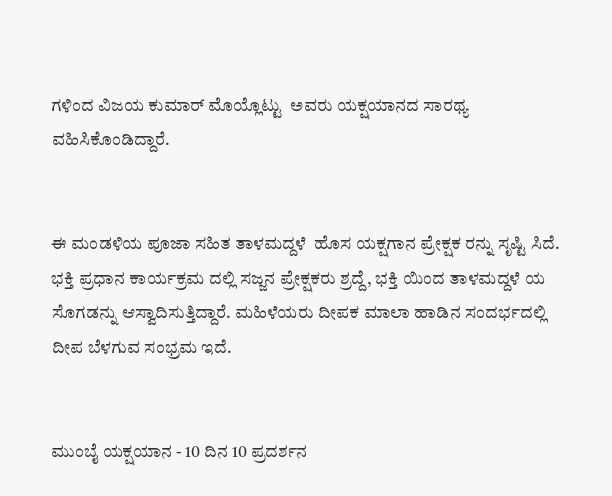ಗಳಿಂದ ವಿಜಯ ಕುಮಾರ್ ಮೊಯ್ಲೊಟ್ಟು  ಅವರು ಯಕ್ಷಯಾನದ ಸಾರಥ್ಯ ವಹಿಸಿಕೊಂಡಿದ್ದಾರೆ.


ಈ ಮಂಡಳಿಯ ಪೂಜಾ ಸಹಿತ ತಾಳಮದ್ದಳೆ  ಹೊಸ ಯಕ್ಷಗಾನ ಪ್ರೇಕ್ಷಕ ರನ್ನು ಸೃಷ್ಟಿ ಸಿದೆ. ಭಕ್ತಿ ಪ್ರಧಾನ ಕಾರ್ಯಕ್ರಮ ದಲ್ಲಿ ಸಜ್ಜನ ಪ್ರೇಕ್ಷಕರು ಶ್ರದ್ದೆ, ಭಕ್ತಿ ಯಿಂದ ತಾಳಮದ್ದಳೆ ಯ ಸೊಗಡನ್ನು ಆಸ್ವಾದಿಸುತ್ತಿದ್ದಾರೆ. ಮಹಿಳೆಯರು ದೀಪಕ ಮಾಲಾ ಹಾಡಿನ ಸಂದರ್ಭದಲ್ಲಿ ದೀಪ ಬೆಳಗುವ ಸಂಭ್ರಮ ಇದೆ.


ಮುಂಬೈ ಯಕ್ಷಯಾನ - 10 ದಿನ 10 ಪ್ರದರ್ಶನ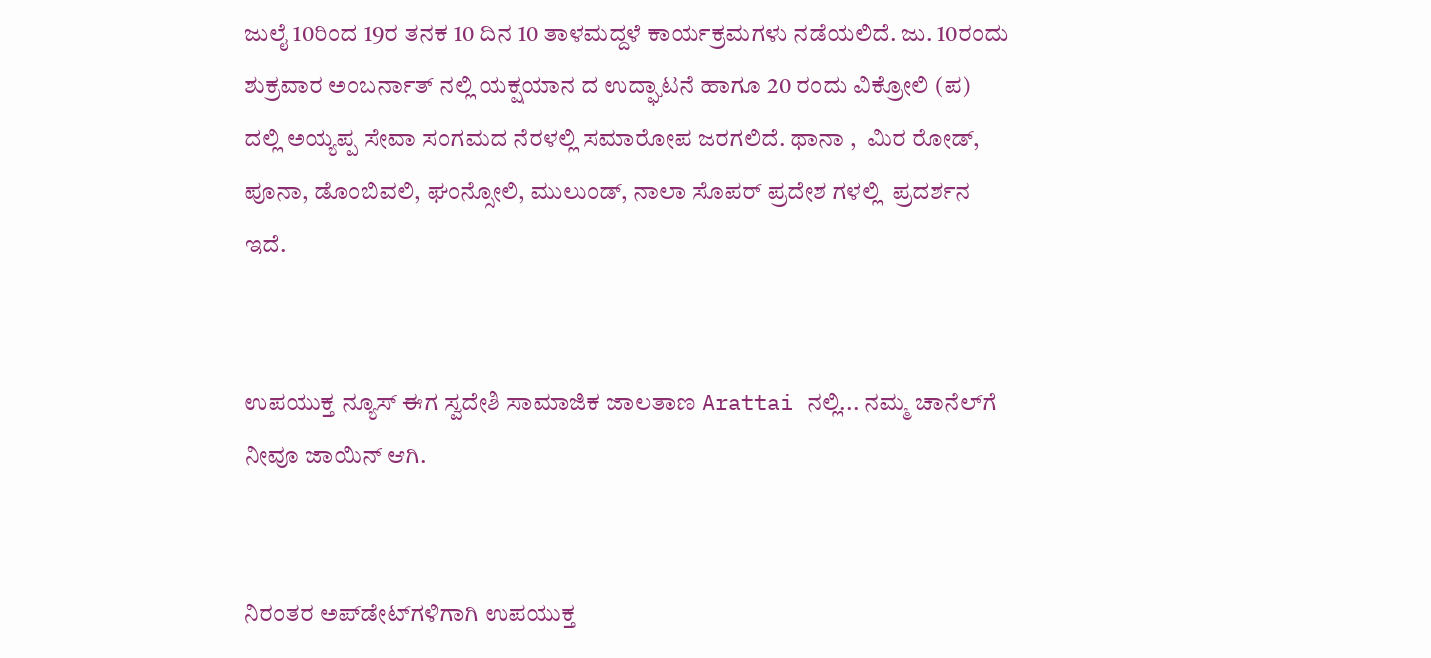ಜುಲೈ 10ರಿಂದ 19ರ ತನಕ 10 ದಿನ 10 ತಾಳಮದ್ದಳೆ ಕಾರ್ಯಕ್ರಮಗಳು ನಡೆಯಲಿದೆ. ಜು. 10ರಂದು ಶುಕ್ರವಾರ ಅಂಬರ್ನಾತ್ ನಲ್ಲಿ ಯಕ್ಷಯಾನ ದ ಉದ್ಘಾಟನೆ ಹಾಗೂ 20 ರಂದು ವಿಕ್ರೋಲಿ (ಪ) ದಲ್ಲಿ ಅಯ್ಯಪ್ಪ ಸೇವಾ ಸಂಗಮದ ನೆರಳಲ್ಲಿ ಸಮಾರೋಪ ಜರಗಲಿದೆ. ಥಾನಾ ,  ಮಿರ ರೋಡ್, ಪೂನಾ, ಡೊಂಬಿವಲಿ, ಘಂನ್ಸೋಲಿ, ಮುಲುಂಡ್, ನಾಲಾ ಸೊಪರ್ ಪ್ರದೇಶ ಗಳಲ್ಲಿ  ಪ್ರದರ್ಶನ ಇದೆ.


ಉಪಯುಕ್ತ ನ್ಯೂಸ್ ಈಗ ಸ್ವದೇಶಿ ಸಾಮಾಜಿಕ ಜಾಲತಾಣ Arattai ನಲ್ಲಿ... ನಮ್ಮ ಚಾನೆಲ್‌ಗೆ ನೀವೂ ಜಾಯಿನ್ ಆಗಿ.


ನಿರಂತರ ಅಪ್‌ಡೇಟ್‌ಗಳಿಗಾಗಿ ಉಪಯುಕ್ತ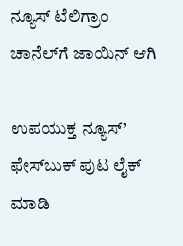ನ್ಯೂಸ್‌ ಟೆಲಿಗ್ರಾಂ ಚಾನೆಲ್‌ಗೆ ಜಾಯಿನ್‌ ಆಗಿ

ಉಪಯುಕ್ತ ನ್ಯೂಸ್‌’ ಫೇಸ್‌ಬುಕ್ ಪುಟ ಲೈಕ್ ಮಾಡಿ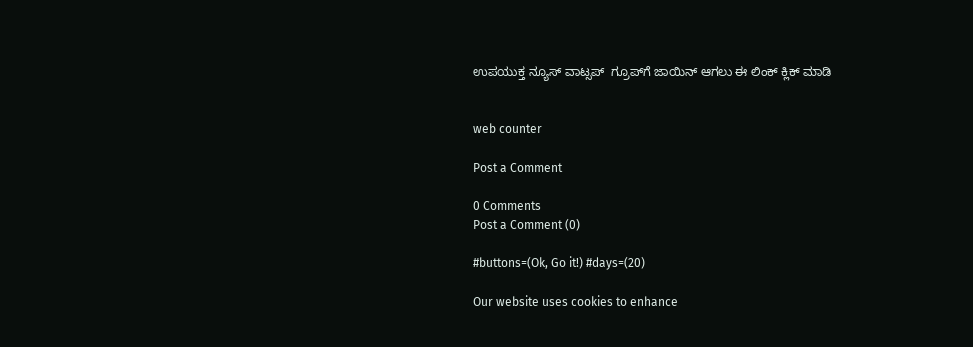ಉಪಯುಕ್ತ ನ್ಯೂಸ್‌ ವಾಟ್ಸಪ್‌  ಗ್ರೂಪ್‌ಗೆ ಜಾಯಿನ್ ಆಗಲು ಈ ಲಿಂಕ್ ಕ್ಲಿಕ್ ಮಾಡಿ


web counter

Post a Comment

0 Comments
Post a Comment (0)

#buttons=(Ok, Go it!) #days=(20)

Our website uses cookies to enhance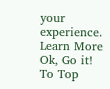your experience. Learn More
Ok, Go it!
To Top